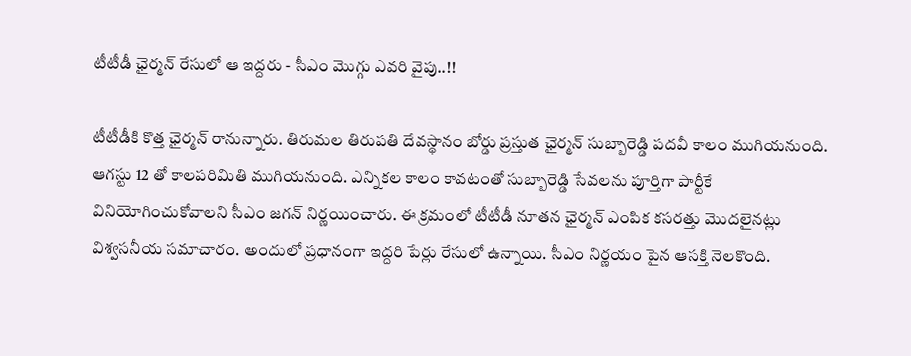టీటీడీ ఛైర్మన్ రేసులో ఆ ఇద్దరు - సీఎం మొగ్గు ఎవరి వైపు..!!

టీటీడీకి కొత్త ఛైర్మన్ రానున్నారు. తిరుమల తిరుపతి దేవస్థానం బోర్డు ప్రస్తుత ఛైర్మన్ సుబ్బారెడ్డి పదవీ కాలం ముగియనుంది. ఆగస్టు 12 తో కాలపరిమితి ముగియనుంది. ఎన్నికల కాలం కావటంతో సుబ్బారెడ్డి సేవలను పూర్తిగా పార్టీకే వినియోగించుకోవాలని సీఎం జగన్ నిర్ణయించారు. ఈ క్రమంలో టీటీడీ నూతన ఛైర్మన్ ఎంపిక కసరత్తు మొదలైనట్లు విశ్వసనీయ సమాచారం. అందులో ప్రధానంగా ఇద్దరి పేర్లు రేసులో ఉన్నాయి. సీఎం నిర్ణయం పైన ఆసక్తి నెలకొంది.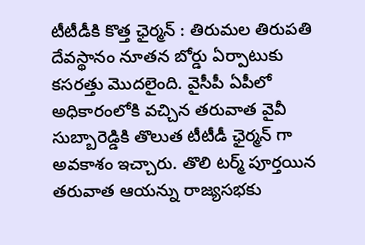టీటీడీకి కొత్త ఛైర్మన్ : తిరుమల తిరుపతి దేవస్థానం నూతన బోర్డు ఏర్పాటుకు కసరత్తు మొదలైంది. వైసీపీ ఏపీలో అధికారంలోకి వచ్చిన తరువాత వైవీ సుబ్బారెడ్డికి తొలుత టీటీడీ ఛైర్మన్ గా అవకాశం ఇచ్చారు. తొలి టర్మ్ పూర్తయిన తరువాత ఆయన్ను రాజ్యసభకు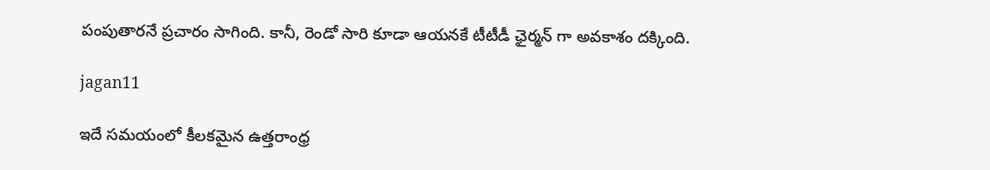పంపుతారనే ప్రచారం సాగింది. కానీ, రెండో సారి కూడా ఆయనకే టీటీడీ ఛైర్మన్ గా అవకాశం దక్కింది.

jagan11

ఇదే సమయంలో కీలకమైన ఉత్తరాంధ్ర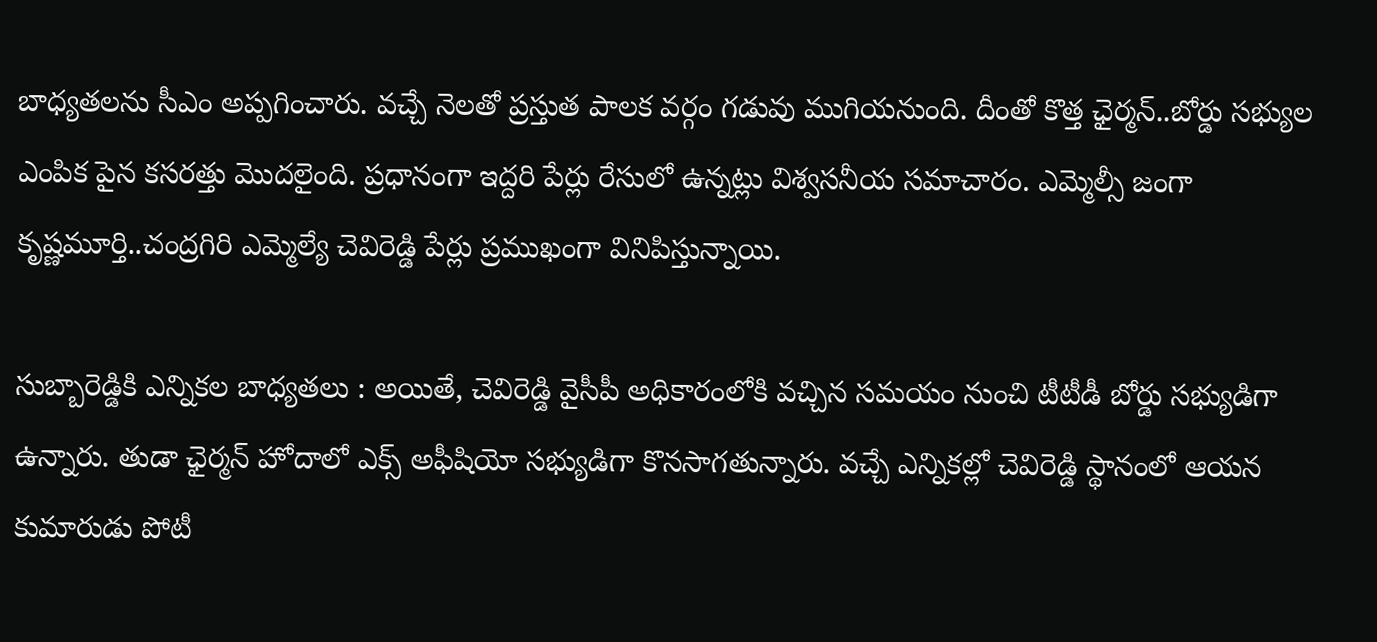బాధ్యతలను సీఎం అప్పగించారు. వచ్చే నెలతో ప్రస్తుత పాలక వర్గం గడువు ముగియనుంది. దీంతో కొత్త ఛైర్మన్..బోర్డు సభ్యుల ఎంపిక పైన కసరత్తు మొదలైంది. ప్రధానంగా ఇద్దరి పేర్లు రేసులో ఉన్నట్లు విశ్వసనీయ సమాచారం. ఎమ్మెల్సీ జంగా కృష్ణ‌మూర్తి..చంద్రగిరి ఎమ్మెల్యే చెవిరెడ్డి పేర్లు ప్రముఖంగా వినిపిస్తున్నాయి.

సుబ్బారెడ్డికి ఎన్నికల బాధ్యతలు : అయితే, చెవిరెడ్డి వైసీపీ అధికారంలోకి వచ్చిన సమయం నుంచి టీటీడీ బోర్డు సభ్యుడిగా ఉన్నారు. తుడా ఛైర్మన్ హోదాలో ఎక్స్ అఫీషియో సభ్యుడిగా కొనసాగతున్నారు. వచ్చే ఎన్నికల్లో చెవిరెడ్డి స్థానంలో ఆయన కుమారుడు పోటీ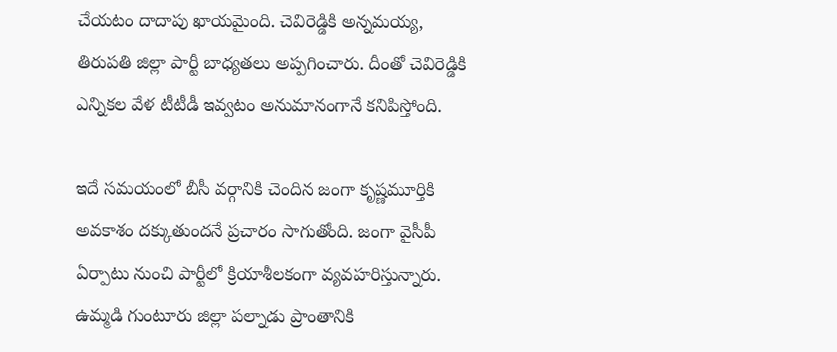చేయటం దాదాపు ఖాయమైంది. చెవిరెడ్డికి అన్నమయ్య, తిరుపతి జిల్లా పార్టీ బాధ్యతలు అప్పగించారు. దీంతో చెవిరెడ్డికి ఎన్నికల వేళ టీటీడీ ఇవ్వటం అనుమానంగానే కనిపిస్తోంది.

ఇదే సమయంలో బీసీ వర్గానికి చెందిన జంగా కృష్ణ‌మూర్తికి అవకాశం దక్కుతుందనే ప్రచారం సాగుతోంది. జంగా వైసీపీ ఏర్పాటు నుంచి పార్టీలో క్రియాశీలకంగా వ్యవహరిస్తున్నారు. ఉమ్మడి గుంటూరు జిల్లా పల్నాడు ప్రాంతానికి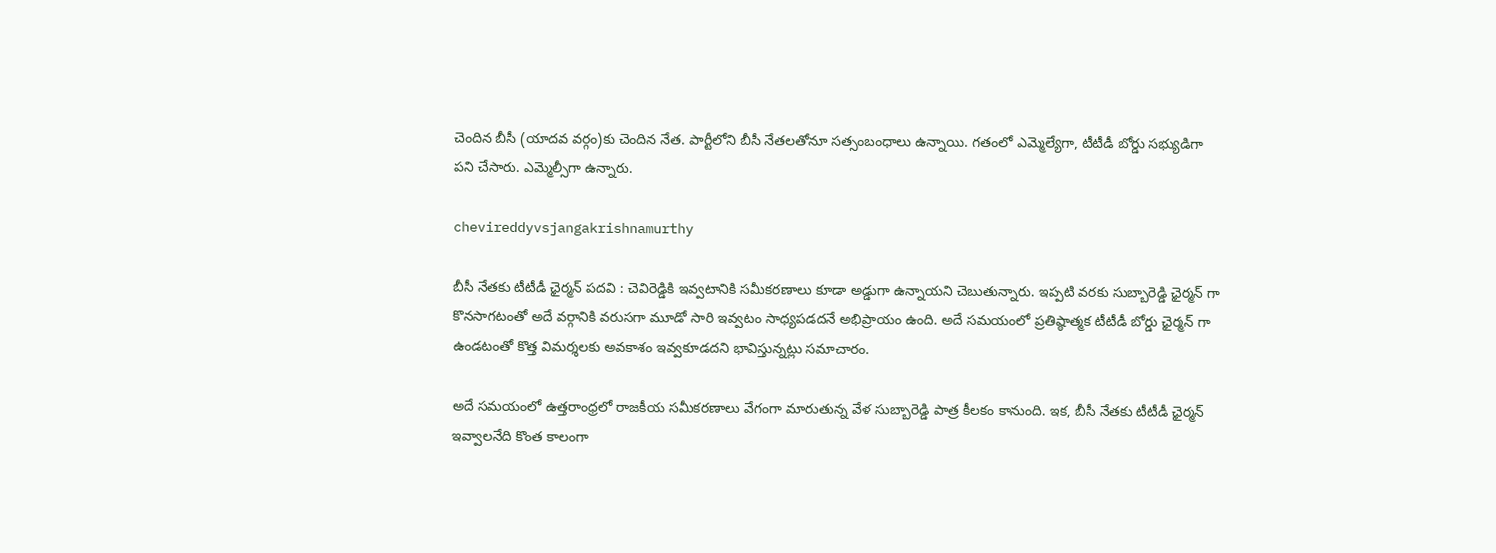చెందిన బీసీ (యాదవ వర్గం)కు చెందిన నేత. పార్టీలోని బీసీ నేతలతోనూ సత్సంబంధాలు ఉన్నాయి. గతంలో ఎమ్మెల్యేగా, టీటీడీ బోర్డు సభ్యుడిగా పని చేసారు. ఎమ్మెల్సీగా ఉన్నారు.

chevireddyvsjangakrishnamurthy

బీసీ నేతకు టీటీడీ ఛైర్మన్ పదవి : చెవిరెడ్డికి ఇవ్వటానికి సమీకరణాలు కూడా అడ్డుగా ఉన్నాయని చెబుతున్నారు. ఇప్పటి వరకు సుబ్బారెడ్డి ఛైర్మన్ గా కొనసాగటంతో అదే వర్గానికి వరుసగా మూడో సారి ఇవ్వటం సాధ్యపడదనే అభిప్రాయం ఉంది. అదే సమయంలో ప్రతిష్ఠాత్మక టీటీడీ బోర్డు ఛైర్మన్ గా ఉండటంతో కొత్త విమర్శలకు అవకాశం ఇవ్వకూడదని భావిస్తున్నట్లు సమాచారం.

అదే సమయంలో ఉత్తరాంధ్రలో రాజకీయ సమీకరణాలు వేగంగా మారుతున్న వేళ సుబ్బారెడ్డి పాత్ర కీలకం కానుంది. ఇక, బీసీ నేతకు టీటీడీ ఛైర్మన్ ఇవ్వాలనేది కొంత కాలంగా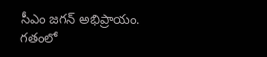సీఎం జగన్ అభిప్రాయం. గతంలో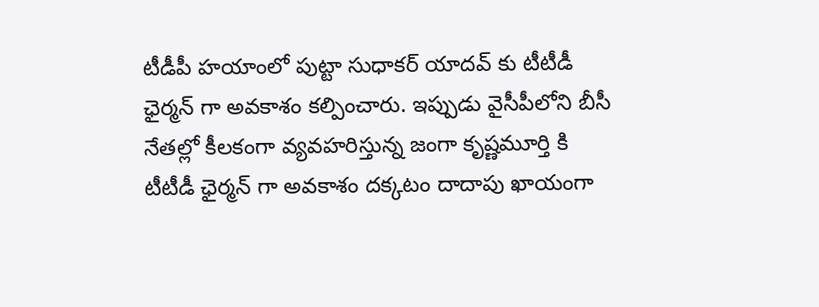టీడీపీ హయాంలో పుట్టా సుధాకర్ యాదవ్ కు టీటీడీ ఛైర్మన్ గా అవకాశం కల్పించారు. ఇప్పుడు వైసీపీలోని బీసీ నేతల్లో కీలకంగా వ్యవహరిస్తున్న జంగా కృష్ణ‌మూర్తి కి టీటీడీ ఛైర్మన్ గా అవకాశం దక్కటం దాదాపు ఖాయంగా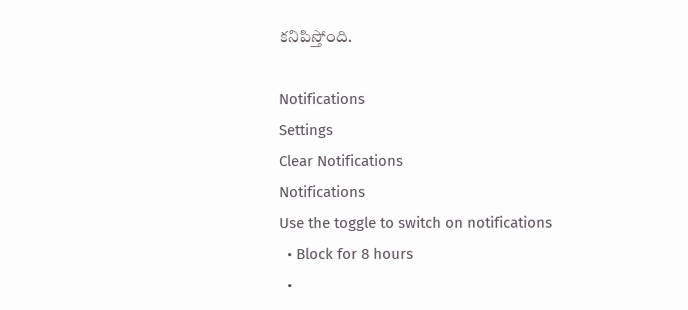కనిపిస్తోంది.

Notifications
Settings
Clear Notifications
Notifications
Use the toggle to switch on notifications
  • Block for 8 hours
  •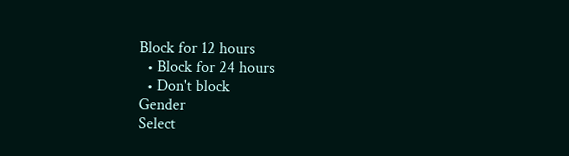Block for 12 hours
  • Block for 24 hours
  • Don't block
Gender
Select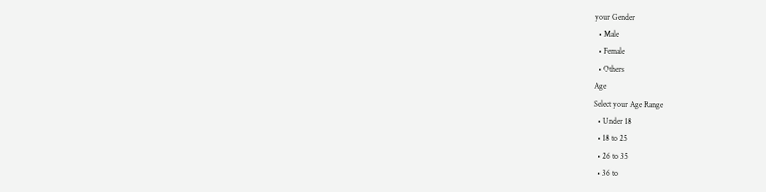your Gender
  • Male
  • Female
  • Others
Age
Select your Age Range
  • Under 18
  • 18 to 25
  • 26 to 35
  • 36 to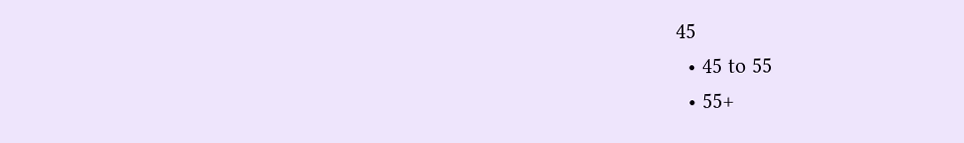45
  • 45 to 55
  • 55+